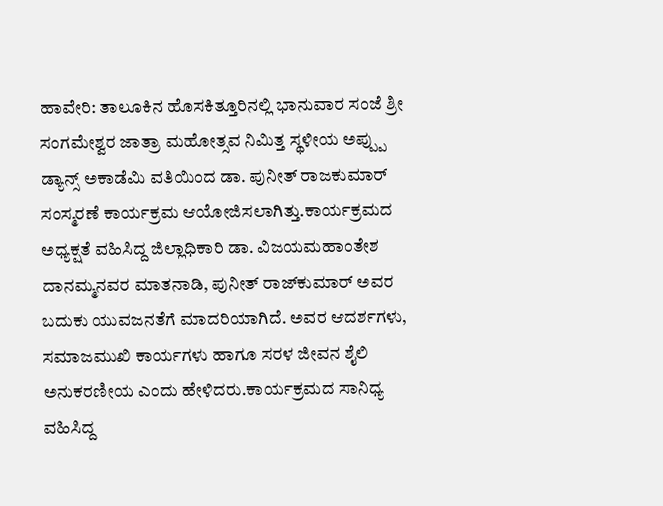ಹಾವೇರಿ: ತಾಲೂಕಿನ ಹೊಸಕಿತ್ತೂರಿನಲ್ಲಿ ಭಾನುವಾರ ಸಂಜೆ ಶ್ರೀ ಸಂಗಮೇಶ್ವರ ಜಾತ್ರಾ ಮಹೋತ್ಸವ ನಿಮಿತ್ತ ಸ್ಥಳೀಯ ಅಪ್ಪ್ಪು ಡ್ಯಾನ್ಸ್ ಅಕಾಡೆಮಿ ವತಿಯಿಂದ ಡಾ. ಪುನೀತ್ ರಾಜಕುಮಾರ್ ಸಂಸ್ಮರಣೆ ಕಾರ್ಯಕ್ರಮ ಆಯೋಜಿಸಲಾಗಿತ್ತು.ಕಾರ್ಯಕ್ರಮದ ಅಧ್ಯಕ್ಷತೆ ವಹಿಸಿದ್ದ ಜಿಲ್ಲಾಧಿಕಾರಿ ಡಾ. ವಿಜಯಮಹಾಂತೇಶ ದಾನಮ್ಮನವರ ಮಾತನಾಡಿ, ಪುನೀತ್ ರಾಜ್‌ಕುಮಾರ್ ಅವರ ಬದುಕು ಯುವಜನತೆಗೆ ಮಾದರಿಯಾಗಿದೆ. ಅವರ ಆದರ್ಶಗಳು, ಸಮಾಜಮುಖಿ ಕಾರ್ಯಗಳು ಹಾಗೂ ಸರಳ ಜೀವನ ಶೈಲಿ ಅನುಕರಣೀಯ ಎಂದು ಹೇಳಿದರು.ಕಾರ್ಯಕ್ರಮದ ಸಾನಿಧ್ಯ ವಹಿಸಿದ್ದ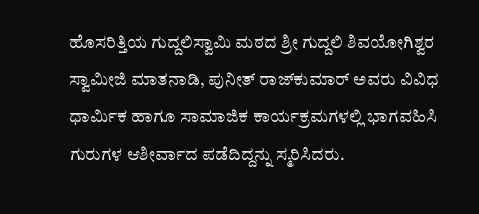ಹೊಸರಿತ್ತಿಯ ಗುದ್ದಲಿಸ್ವಾಮಿ ಮಠದ ಶ್ರೀ ಗುದ್ದಲಿ ಶಿವಯೋಗಿಶ್ವರ ಸ್ವಾಮೀಜಿ ಮಾತನಾಡಿ, ಪುನೀತ್ ರಾಜ್‌ಕುಮಾರ್ ಅವರು ವಿವಿಧ ಧಾರ್ಮಿಕ ಹಾಗೂ ಸಾಮಾಜಿಕ ಕಾರ್ಯಕ್ರಮಗಳಲ್ಲಿ ಭಾಗವಹಿಸಿ ಗುರುಗಳ ಆಶೀರ್ವಾದ ಪಡೆದಿದ್ದನ್ನು ಸ್ಮರಿಸಿದರು.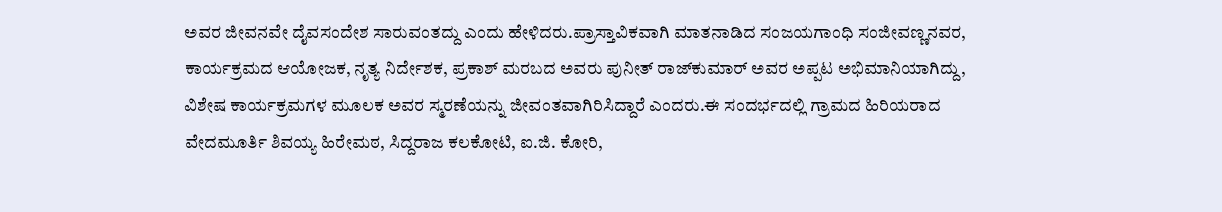ಅವರ ಜೀವನವೇ ದೈವಸಂದೇಶ ಸಾರುವಂತದ್ದು ಎಂದು ಹೇಳಿದರು.ಪ್ರಾಸ್ತಾವಿಕವಾಗಿ ಮಾತನಾಡಿದ ಸಂಜಯಗಾಂಧಿ ಸಂಜೀವಣ್ಣನವರ, ಕಾರ್ಯಕ್ರಮದ ಆಯೋಜಕ, ನೃತ್ಯ ನಿರ್ದೇಶಕ, ಪ್ರಕಾಶ್ ಮರಬದ ಅವರು ಪುನೀತ್ ರಾಜ್‌ಕುಮಾರ್ ಅವರ ಅಪ್ಪಟ ಅಭಿಮಾನಿಯಾಗಿದ್ದು, ವಿಶೇಷ ಕಾರ್ಯಕ್ರಮಗಳ ಮೂಲಕ ಅವರ ಸ್ಮರಣೆಯನ್ನು ಜೀವಂತವಾಗಿರಿಸಿದ್ದಾರೆ ಎಂದರು.ಈ ಸಂದರ್ಭದಲ್ಲಿ ಗ್ರಾಮದ ಹಿರಿಯರಾದ ವೇದಮೂರ್ತಿ ಶಿವಯ್ಯ ಹಿರೇಮಠ, ಸಿದ್ದರಾಜ ಕಲಕೋಟಿ, ಐ.ಜಿ. ಕೋರಿ,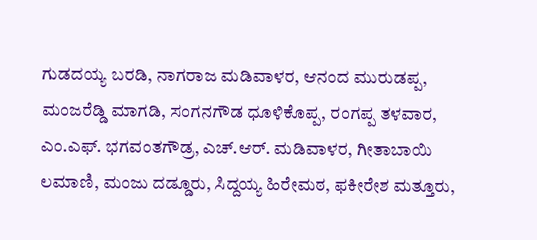ಗುಡದಯ್ಯ ಬರಡಿ, ನಾಗರಾಜ ಮಡಿವಾಳರ, ಆನಂದ ಮುರುಡಪ್ಪ, ಮಂಜರೆಡ್ಡಿ ಮಾಗಡಿ, ಸಂಗನಗೌಡ ಧೂಳಿಕೊಪ್ಪ, ರಂಗಪ್ಪ ತಳವಾರ, ಎಂ.ಎಫ್. ಭಗವಂತಗೌಡ್ರ, ಎಚ್.ಆರ್. ಮಡಿವಾಳರ, ಗೀತಾಬಾಯಿ ಲಮಾಣಿ, ಮಂಜು ದಡ್ಡೂರು, ಸಿದ್ದಯ್ಯ ಹಿರೇಮಠ, ಫಕೀರೇಶ ಮತ್ತೂರು,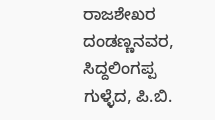ರಾಜಶೇಖರ ದಂಡಣ್ಣನವರ, ಸಿದ್ದಲಿಂಗಪ್ಪ ಗುಳ್ಳೆದ, ಪಿ.ಬಿ.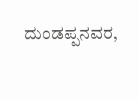ದುಂಡಪ್ಪನವರ,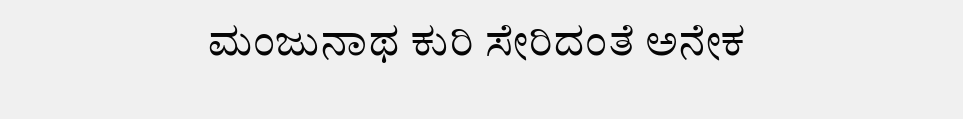ಮಂಜುನಾಥ ಕುರಿ ಸೇರಿದಂತೆ ಅನೇಕ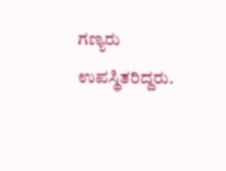ಗಣ್ಯರು ಉಪಸ್ಥಿತರಿದ್ದರು.